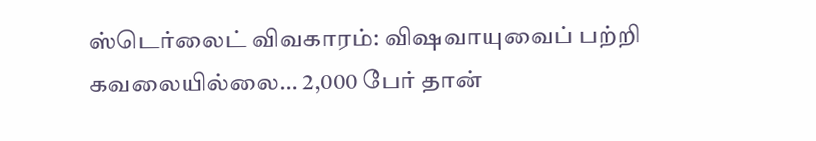ஸ்டெர்லைட் விவகாரம்: விஷவாயுவைப் பற்றி கவலையில்லை… 2,000 பேர் தான்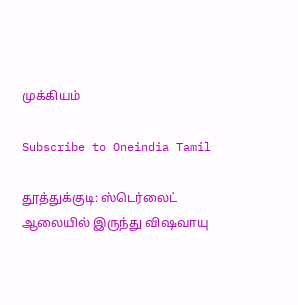முக்கியம்

Subscribe to Oneindia Tamil

தூத்துக்குடி: ஸ்டெர்லைட் ஆலையில் இருந்து விஷவாயு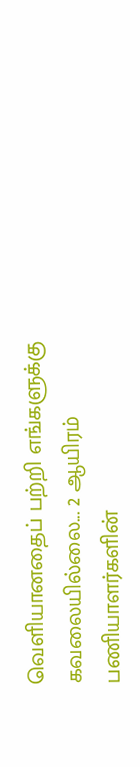வெளியானதைப் பற்றி எங்களுக்கு கவலையில்லை... 2 ஆயிரம் பணியாளர்களின்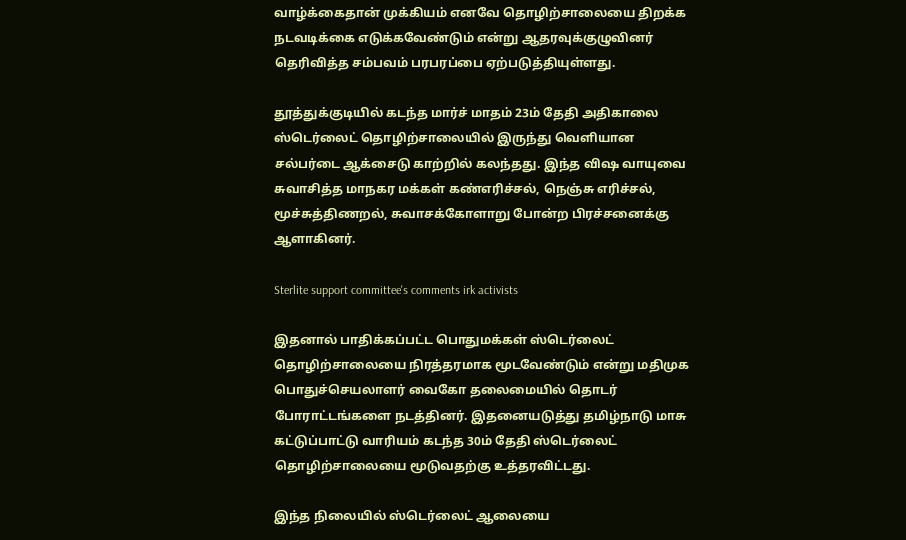வாழ்க்கைதான் முக்கியம் எனவே தொழிற்சாலையை திறக்க நடவடிக்கை எடுக்கவேண்டும் என்று ஆதரவுக்குழுவினர் தெரிவித்த சம்பவம் பரபரப்பை ஏற்படுத்தியுள்ளது.

தூத்துக்குடியில் கடந்த மார்ச் மாதம் 23ம் தேதி அதிகாலை ஸ்டெர்லைட் தொழிற்சாலையில் இருந்து வெளியான சல்பர்டை ஆக்சைடு காற்றில் கலந்தது. இந்த விஷ வாயுவை சுவாசித்த மாநகர மக்கள் கண்எரிச்சல், நெஞ்சு எரிச்சல், மூச்சுத்திணறல், சுவாசக்கோளாறு போன்ற பிரச்சனைக்கு ஆளாகினர்.

Sterlite support committee's comments irk activists

இதனால் பாதிக்கப்பட்ட பொதுமக்கள் ஸ்டெர்லைட் தொழிற்சாலையை நிரத்தரமாக மூடவேண்டும் என்று மதிமுக பொதுச்செயலாளர் வைகோ தலைமையில் தொடர் போராட்டங்களை நடத்தினர். இதனையடுத்து தமிழ்நாடு மாசு கட்டுப்பாட்டு வாரியம் கடந்த 30ம் தேதி ஸ்டெர்லைட் தொழிற்சாலையை மூடுவதற்கு உத்தரவிட்டது.

இந்த நிலையில் ஸ்டெர்லைட் ஆலையை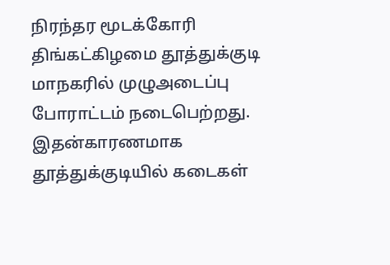நிரந்தர மூடக்கோரி திங்கட்கிழமை தூத்துக்குடி மாநகரில் முழுஅடைப்பு போராட்டம் நடைபெற்றது. இதன்காரணமாக தூத்துக்குடியில் கடைகள்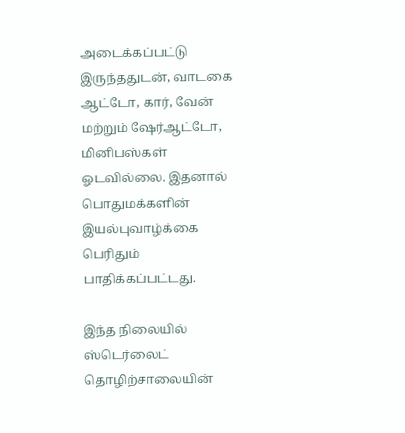அடைக்கப்பட்டு இருந்ததுடன், வாடகை ஆட்டோ, கார், வேன் மற்றும் ஷேர்ஆட்டோ, மினிபஸ்கள் ஓடவில்லை. இதனால் பொதுமக்களின் இயல்புவாழ்க்கை பெரிதும் பாதிக்கப்பட்டது.

இந்த நிலையில் ஸ்டெர்லைட் தொழிற்சாலையின்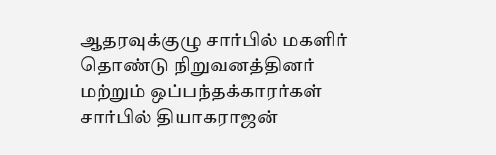ஆதரவுக்குழு சார்பில் மகளிர் தொண்டு நிறுவனத்தினர் மற்றும் ஒப்பந்தக்காரர்கள் சார்பில் தியாகராஜன்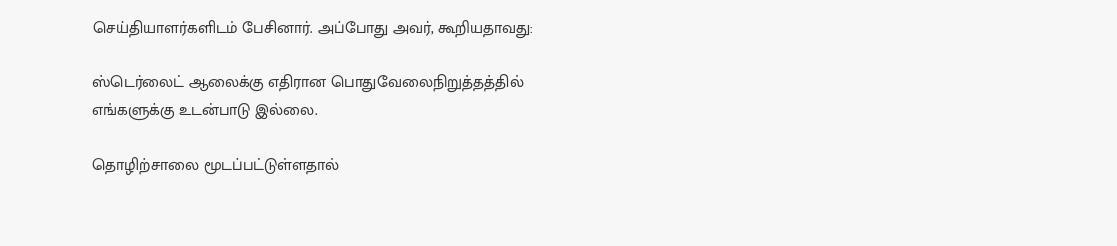செய்தியாளர்களிடம் பேசினார். அப்போது அவர், கூறியதாவது:

ஸ்டெர்லைட் ஆலைக்கு எதிரான பொதுவேலைநிறுத்தத்தில் எங்களுக்கு உடன்பாடு இல்லை.

தொழிற்சாலை மூடப்பட்டுள்ளதால்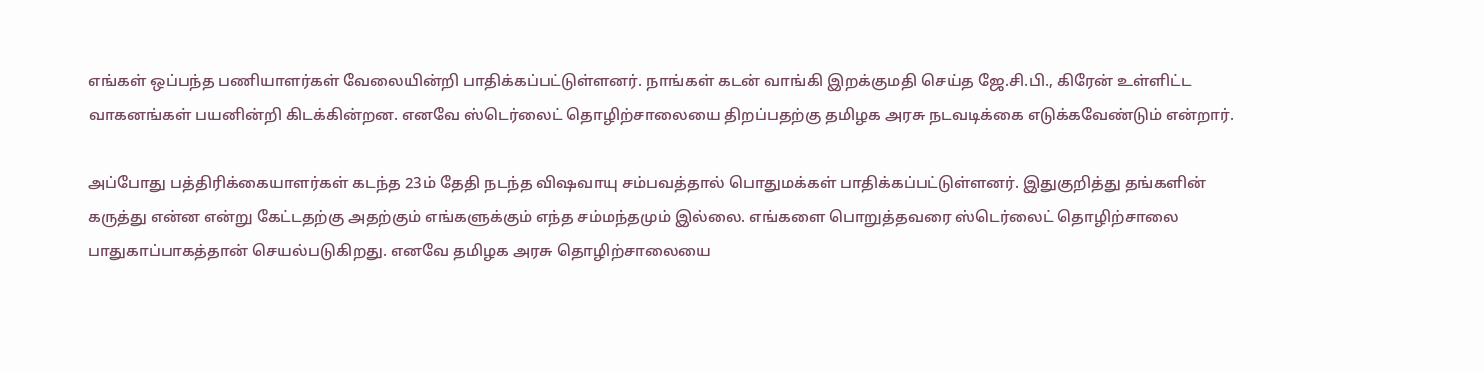எங்கள் ஒப்பந்த பணியாளர்கள் வேலையின்றி பாதிக்கப்பட்டுள்ளனர். நாங்கள் கடன் வாங்கி இறக்குமதி செய்த ஜே.சி.பி., கிரேன் உள்ளிட்ட வாகனங்கள் பயனின்றி கிடக்கின்றன. எனவே ஸ்டெர்லைட் தொழிற்சாலையை திறப்பதற்கு தமிழக அரசு நடவடிக்கை எடுக்கவேண்டும் என்றார்.

அப்போது பத்திரிக்கையாளர்கள் கடந்த 23ம் தேதி நடந்த விஷவாயு சம்பவத்தால் பொதுமக்கள் பாதிக்கப்பட்டுள்ளனர். இதுகுறித்து தங்களின் கருத்து என்ன என்று கேட்டதற்கு அதற்கும் எங்களுக்கும் எந்த சம்மந்தமும் இல்லை. எங்களை பொறுத்தவரை ஸ்டெர்லைட் தொழிற்சாலை பாதுகாப்பாகத்தான் செயல்படுகிறது. எனவே தமிழக அரசு தொழிற்சாலையை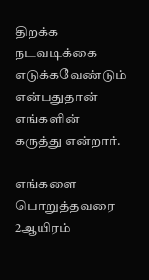திறக்க நடவடிக்கை எடுக்கவேண்டும் என்பதுதான் எங்களின் கருத்து என்றார்.

எங்களை பொறுத்தவரை 2ஆயிரம்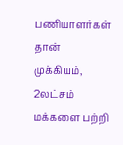பணியாளர்கள் தான் முக்கியம், 2லட்சம் மக்களை பற்றி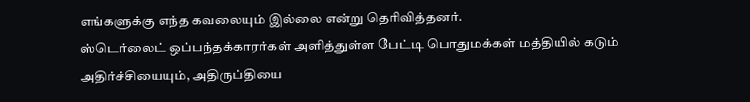எங்களுக்கு எந்த கவலையும் இல்லை என்று தெரிவித்தனர்.
ஸ்டெர்லைட் ஒப்பந்தக்காரர்கள் அளித்துள்ள பேட்டி பொதுமக்கள் மத்தியில் கடும் அதிர்ச்சியையும், அதிருப்தியை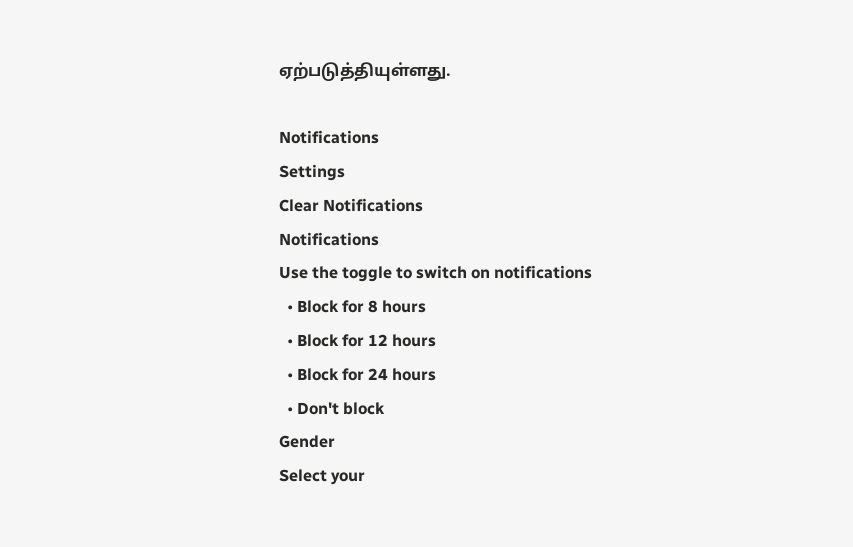ஏற்படுத்தியுள்ளது.

Notifications
Settings
Clear Notifications
Notifications
Use the toggle to switch on notifications
  • Block for 8 hours
  • Block for 12 hours
  • Block for 24 hours
  • Don't block
Gender
Select your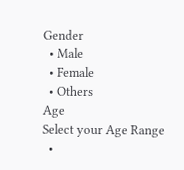Gender
  • Male
  • Female
  • Others
Age
Select your Age Range
  •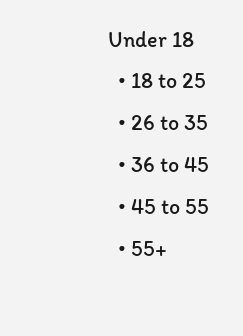Under 18
  • 18 to 25
  • 26 to 35
  • 36 to 45
  • 45 to 55
  • 55+